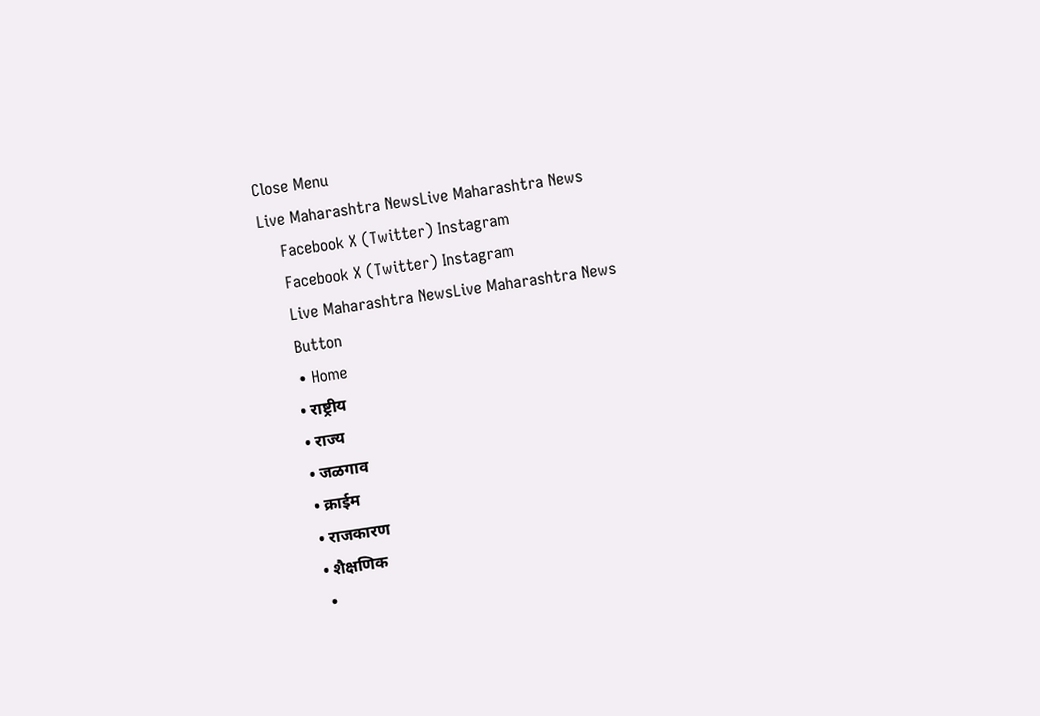Close Menu
Live Maharashtra NewsLive Maharashtra News
    Facebook X (Twitter) Instagram
    Facebook X (Twitter) Instagram
    Live Maharashtra NewsLive Maharashtra News
    Button
    • Home
    • राष्ट्रीय
    • राज्य
    • जळगाव
    • क्राईम
    • राजकारण
    • शैक्षणिक
    •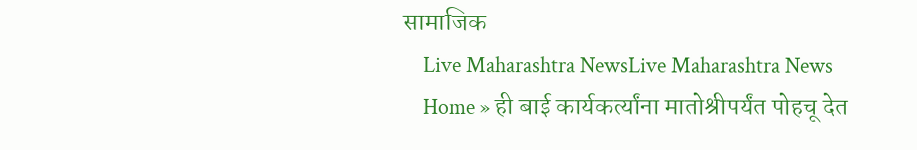सामाजिक
    Live Maharashtra NewsLive Maharashtra News
    Home » ही बाई कार्यकर्त्यांना मातोश्रीपर्यंत पोहचू देत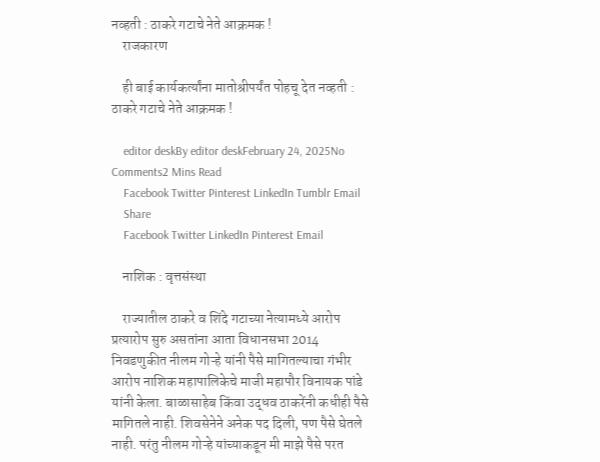नव्हती : ठाकरे गटाचे नेते आक्रमक !
    राजकारण

    ही बाई कार्यकर्त्यांना मातोश्रीपर्यंत पोहचू देत नव्हती : ठाकरे गटाचे नेते आक्रमक !

    editor deskBy editor deskFebruary 24, 2025No Comments2 Mins Read
    Facebook Twitter Pinterest LinkedIn Tumblr Email
    Share
    Facebook Twitter LinkedIn Pinterest Email

    नाशिक : वृत्तसंस्था

    राज्यातील ठाकरे व शिंदे गटाच्या नेत्यामध्ये आरोप प्रत्यारोप सुरु असतांना आता विधानसभा 2014 निवडणुकीत नीलम गोऱ्हे यांनी पैसे मागितल्याचा गंभीर आरोप नाशिक महापालिकेचे माजी महापौर विनायक पांडे यांनी केला. बाळासाहेब किंवा उद्धव ठाकरेंनी कधीही पैसे मागितले नाही. शिवसेनेने अनेक पद दिली, पण पैसे घेतले नाही. परंतु नीलम गोऱ्हे यांच्याकडून मी माझे पैसे परत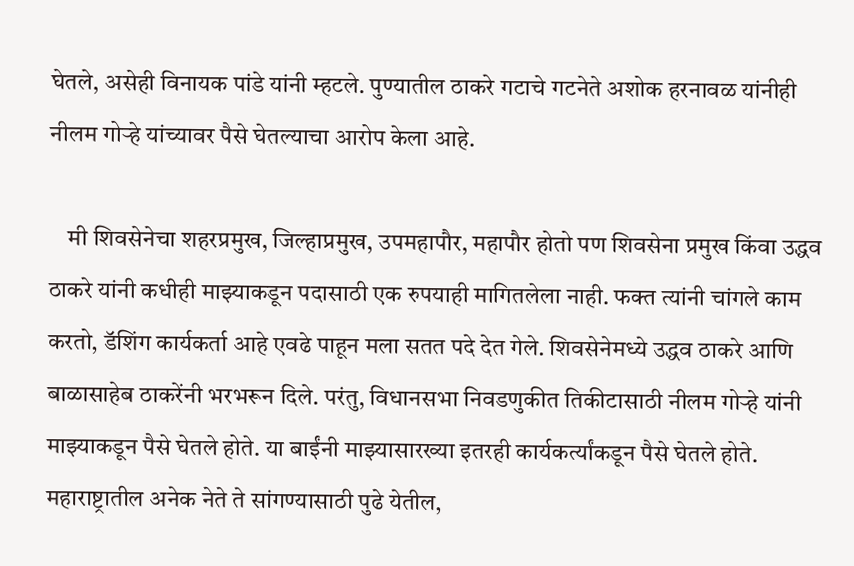घेतले, असेही विनायक पांडे यांनी म्हटले. पुण्यातील ठाकरे गटाचे गटनेते अशोक हरनावळ यांनीही नीलम गोऱ्हे यांच्यावर पैसे घेतल्याचा आरोप केला आहे.

    मी शिवसेनेचा शहरप्रमुख, जिल्हाप्रमुख, उपमहापौर, महापौर होतो पण शिवसेना प्रमुख किंवा उद्धव ठाकरे यांनी कधीही माझ्याकडून पदासाठी एक रुपयाही मागितलेला नाही. फक्त त्यांनी चांगले काम करतो, डॅशिंग कार्यकर्ता आहे एवढे पाहून मला सतत पदे देत गेले. शिवसेनेमध्ये उद्धव ठाकरे आणि बाळासाहेब ठाकरेंनी भरभरून दिले. परंतु, विधानसभा निवडणुकीत तिकीटासाठी नीलम गोऱ्हे यांनी माझ्याकडून पैसे घेतले होते. या बाईंनी माझ्यासारख्या इतरही कार्यकर्त्यांकडून पैसे घेतले होते. महाराष्ट्रातील अनेक नेते ते सांगण्यासाठी पुढे येतील,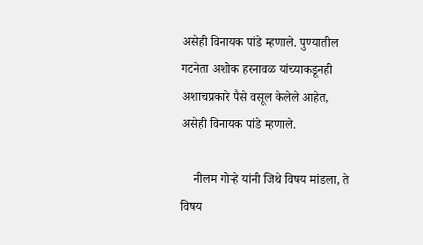असेही विनायक पांडे म्हणाले. पुण्यातील गटनेता अशोक हरनावळ यांच्याकडूनही अशाचप्रकारे पैसे वसूल केलेले आहेत, असेही विनायक पांडे म्हणाले.

    नीलम गोऱ्हे यांनी जिथे विषय मांडला, ते विषय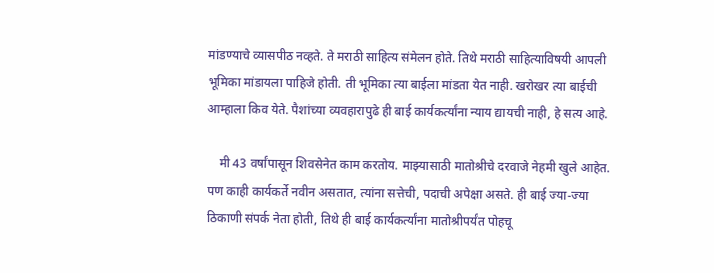मांडण्याचे व्यासपीठ नव्हते. ते मराठी साहित्य संमेलन होते. तिथे मराठी साहित्याविषयी आपली भूमिका मांडायला पाहिजे होती. ती भूमिका त्या बाईला मांडता येत नाही. खरोखर त्या बाईची आम्हाला किव येते. पैशांच्या व्यवहारापुढे ही बाई कार्यकर्त्यांना न्याय द्यायची नाही, हे सत्य आहे.

    मी 43 वर्षांपासून शिवसेनेत काम करतोय. माझ्यासाठी मातोश्रीचे दरवाजे नेहमी खुले आहेत. पण काही कार्यकर्ते नवीन असतात, त्यांना सत्तेची, पदाची अपेक्षा असते. ही बाई ज्या-ज्या ठिकाणी संपर्क नेता होती, तिथे ही बाई कार्यकर्त्यांना मातोश्रीपर्यंत पोहचू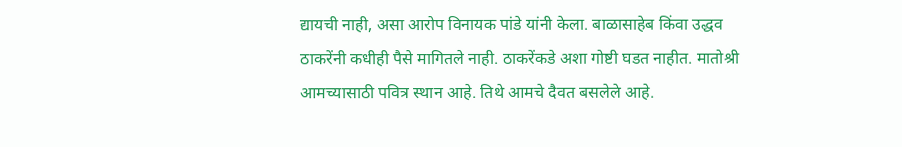द्यायची नाही, असा आरोप विनायक पांडे यांनी केला. बाळासाहेब किंवा उद्धव ठाकरेंनी कधीही पैसे मागितले नाही. ठाकरेंकडे अशा गोष्टी घडत नाहीत. मातोश्री आमच्यासाठी पवित्र स्थान आहे. तिथे आमचे दैवत बसलेले आहे.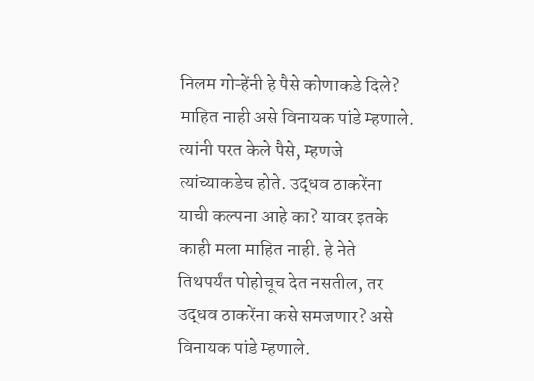निलम गोऱ्हेंनी हे पैसे कोणाकडे दिले? माहित नाही असे विनायक पांडे म्हणाले. त्यांनी परत केले पैसे, म्हणजे त्यांच्याकडेच होते. उद्धव ठाकरेंना याची कल्पना आहे का? यावर इतके काही मला माहित नाही. हे नेते तिथपर्यंत पोहोचूच देत नसतील, तर उद्धव ठाकरेंना कसे समजणार? असे विनायक पांडे म्हणाले.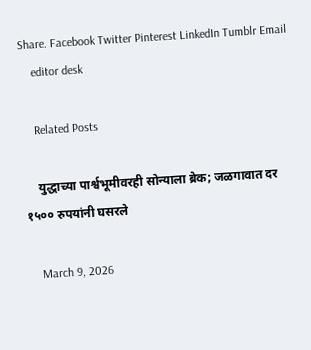Share. Facebook Twitter Pinterest LinkedIn Tumblr Email
    editor desk

    Related Posts

    युद्धाच्या पार्श्वभूमीवरही सोन्याला ब्रेक; जळगावात दर १५०० रुपयांनी घसरले

    March 9, 2026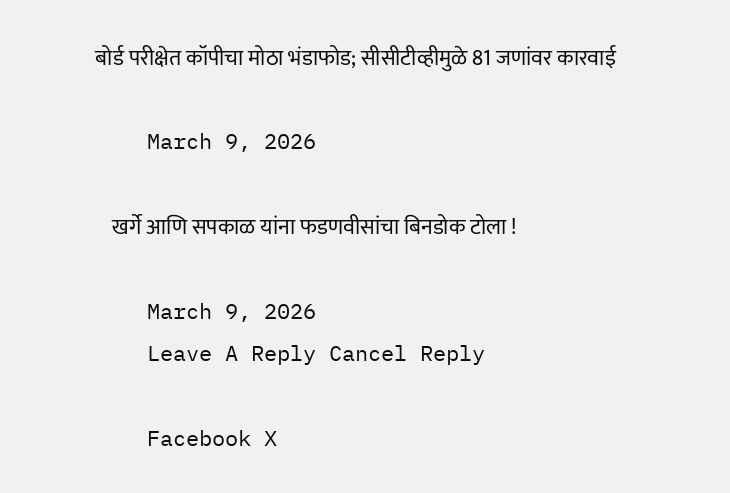बोर्ड परीक्षेत कॉपीचा मोठा भंडाफोड; सीसीटीव्हीमुळे 81 जणांवर कारवाई

    March 9, 2026

    खर्गे आणि सपकाळ यांना फडणवीसांचा बिनडोक टोला !

    March 9, 2026
    Leave A Reply Cancel Reply

    Facebook X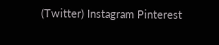(Twitter) Instagram Pinterest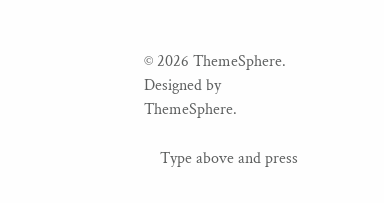© 2026 ThemeSphere. Designed by ThemeSphere.

    Type above and press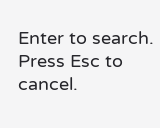Enter to search. Press Esc to cancel.